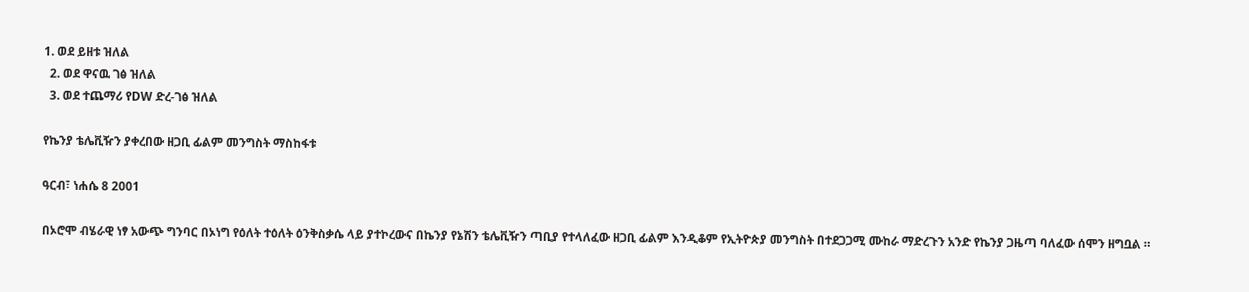1. ወደ ይዘቱ ዝለል
  2. ወደ ዋናዉ ገፅ ዝለል
  3. ወደ ተጨማሪ የDW ድረ-ገፅ ዝለል

የኬንያ ቴሌቪዥን ያቀረበው ዘጋቢ ፊልም መንግስት ማስከፋቱ

ዓርብ፣ ነሐሴ 8 2001

በኦሮሞ ብሄራዊ ነፃ አውጭ ግንባር በኦነግ የዕለት ተዕለት ዕንቅስቃሴ ላይ ያተኮረውና በኬንያ የኔሽን ቴሌቪዥን ጣቢያ የተላለፈው ዘጋቢ ፊልም እንዲቆም የኢትዮጵያ መንግስት በተደጋጋሚ ሙከራ ማድረጉን አንድ የኬንያ ጋዜጣ ባለፈው ሰሞን ዘግቧል ።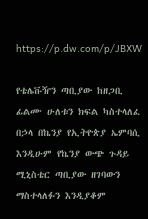https://p.dw.com/p/JBXW

የቴሌቩዥን ጣቢያው ከዘጋቢ ፊልሙ ሁለቱን ክፍል ካስተላለፈ በኃላ በኬንያ የኢትዮጵያ ኤምባሲ እንዲሁም የኬንያ ውጭ ጉዳይ ሚኒስቴር ጣቢያው ዘገባውን ማስተላለፉን እንዲያቆም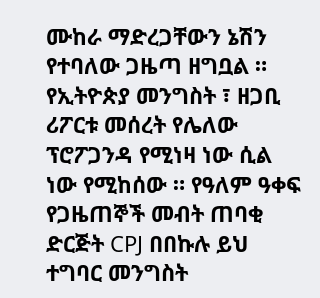ሙከራ ማድረጋቸውን ኔሽን የተባለው ጋዜጣ ዘግቧል ። የኢትዮጵያ መንግስት ፣ ዘጋቢ ሪፖርቱ መሰረት የሌለው ፕሮፖጋንዳ የሚነዛ ነው ሲል ነው የሚከሰው ። የዓለም ዓቀፍ የጋዜጠኞች መብት ጠባቂ ድርጅት CPJ በበኩሉ ይህ ተግባር መንግስት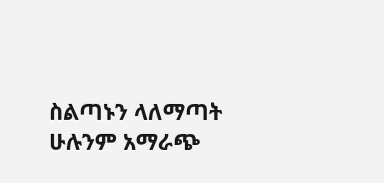ስልጣኑን ላለማጣት ሁሉንም አማራጭ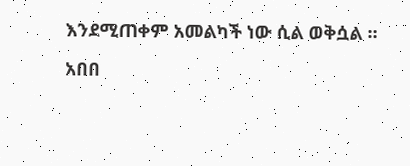እንደሚጠቀም አመልካች ነው ሲል ወቅሷል ።

አበበ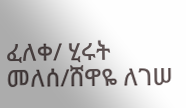ፈለቀ/ ሂሩት መለሰ/ሸዋዬ ለገሠ